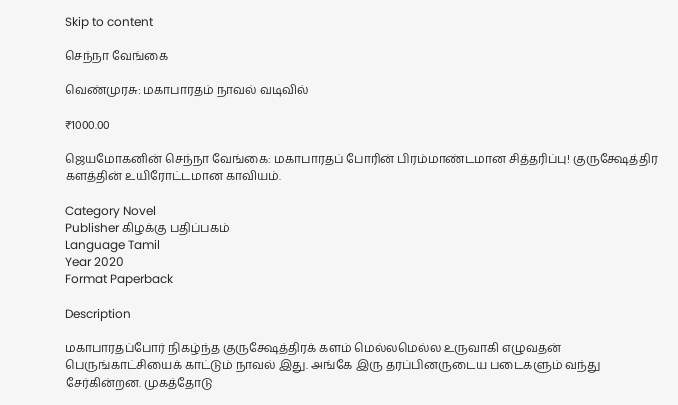Skip to content

செந்நா வேங்கை

வெண்முரசு: மகாபாரதம் நாவல் வடிவில்

₹1000.00

ஜெயமோகனின் செந்நா வேங்கை: மகாபாரதப் போரின் பிரம்மாண்டமான சித்தரிப்பு! குருக்ஷேத்திர களத்தின் உயிரோட்டமான காவியம்.

Category Novel
Publisher கிழக்கு பதிப்பகம்
Language Tamil
Year 2020
Format Paperback

Description

மகாபாரதப்போர் நிகழ்ந்த குருக்ஷேத்திரக் களம் மெல்லமெல்ல உருவாகி எழுவதன் பெருங்காட்சியைக் காட்டும் நாவல் இது. அங்கே இரு தரப்பினருடைய படைகளும் வந்து சேர்கின்றன. முகத்தோடு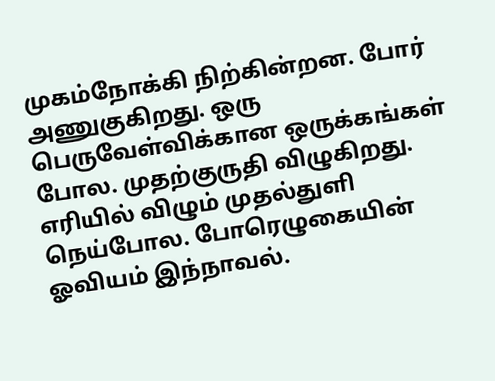முகம்நோக்கி நிற்கின்றன. போர் அணுகுகிறது. ஒரு பெருவேள்விக்கான ஒருக்கங்கள் போல. முதற்குருதி விழுகிறது. எரியில் விழும் முதல்துளி நெய்போல. போரெழுகையின் ஓவியம் இந்நாவல்.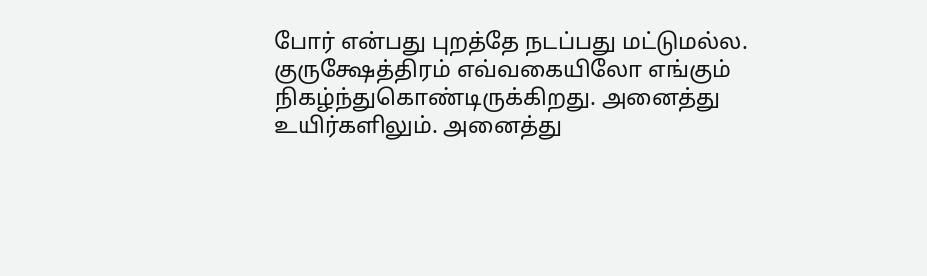போர் என்பது புறத்தே நடப்பது மட்டுமல்ல. குருக்ஷேத்திரம் எவ்வகையிலோ எங்கும் நிகழ்ந்துகொண்டிருக்கிறது. அனைத்து உயிர்களிலும். அனைத்து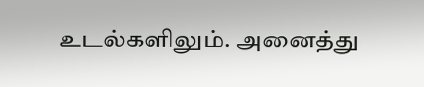உடல்களிலும். அனைத்து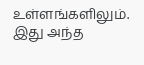உள்ளங்களிலும். இது அந்த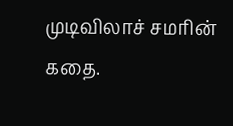முடிவிலாச் சமரின் கதை.